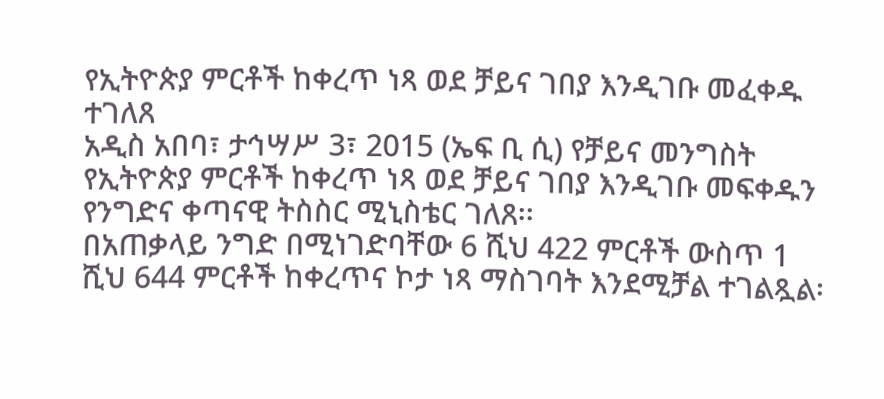የኢትዮጵያ ምርቶች ከቀረጥ ነጻ ወደ ቻይና ገበያ እንዲገቡ መፈቀዱ ተገለጸ
አዲስ አበባ፣ ታኅሣሥ 3፣ 2015 (ኤፍ ቢ ሲ) የቻይና መንግስት የኢትዮጵያ ምርቶች ከቀረጥ ነጻ ወደ ቻይና ገበያ እንዲገቡ መፍቀዱን የንግድና ቀጣናዊ ትስስር ሚኒስቴር ገለጸ፡፡
በአጠቃላይ ንግድ በሚነገድባቸው 6 ሺህ 422 ምርቶች ውስጥ 1 ሺህ 644 ምርቶች ከቀረጥና ኮታ ነጻ ማስገባት እንደሚቻል ተገልጿል፡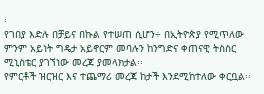፡
የገበያ እድሉ በቻይና በኩል የተሠጠ ሲሆን÷ በኢትዮጵያ የሚጥለው ምንም አይነት ግዴታ አይኖርም መባሉን ከንግድና ቀጠናዊ ትስስር ሚኒስቴር ያገኘነው መረጃ ያመላክታል፡፡
የምርቶች ዝርዝር እና ተጨማሪ መረጃ ከታች እንደሚከተለው ቀርቧል፡፡